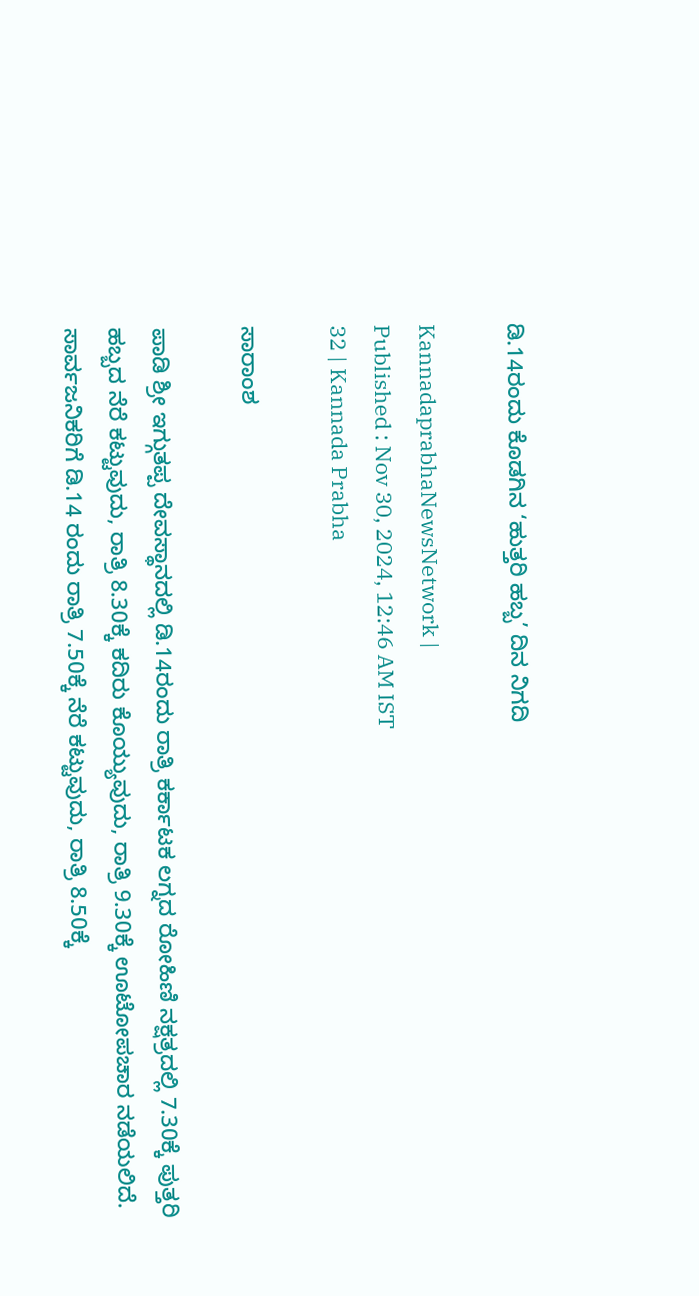ಡಿ.14ರಂದು ಕೊಡಗಿನ ‘ಹುತ್ತರಿ ಹಬ್ಬ’ ದಿನ ನಿಗದಿ

KannadaprabhaNewsNetwork |
Published : Nov 30, 2024, 12:46 AM IST
32 | Kannada Prabha

ಸಾರಾಂಶ

ಪಾಡಿ ಶ್ರೀ ಇಗ್ಗುತಪ್ಪ ದೇವಸ್ಥಾನದಲ್ಲಿ ಡಿ.14ರಂದು ರಾತ್ರಿ ಕರ್ಕಾಟಕ ಲಗ್ನದ ರೋಹಿಣಿ ನಕ್ಷತ್ರದಲ್ಲಿ 7.30ಕ್ಕೆ ಪುತ್ತರಿ ಹಬ್ಬದ ನೆರೆ ಕಟ್ಟುವುದು, ರಾತ್ರಿ 8.30ಕ್ಕೆ ಕದಿರು ಕೊಯ್ಯುವುದು, ರಾತ್ರಿ 9.30ಕ್ಕೆ ಊಟೋಪಚಾರ ನಡೆಯಲಿದೆ. ಸಾರ್ವಜನಿಕರಿಗೆ ಡಿ.14 ರಂದು ರಾತ್ರಿ 7.50ಕ್ಕೆ ನೆರೆ ಕಟ್ಟುವುದು, ರಾತ್ರಿ 8.50ಕ್ಕೆ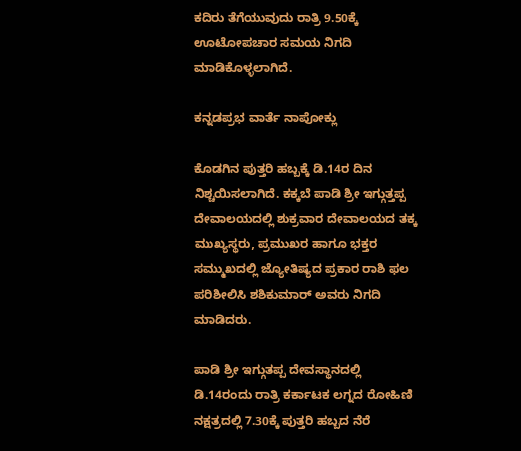ಕದಿರು ತೆಗೆಯುವುದು ರಾತ್ರಿ 9.50ಕ್ಕೆ ಊಟೋಪಚಾರ ಸಮಯ ನಿಗದಿ ಮಾಡಿಕೊಳ್ಳಲಾಗಿದೆ.

ಕನ್ನಡಪ್ರಭ ವಾರ್ತೆ ನಾಪೋಕ್ಲು

ಕೊಡಗಿನ ಪುತ್ತರಿ ಹಬ್ಬಕ್ಕೆ ಡಿ.14ರ ದಿನ ನಿಶ್ಚಯಿಸಲಾಗಿದೆ. ಕಕ್ಕಬೆ ಪಾಡಿ ಶ್ರೀ ಇಗ್ಗುತ್ತಪ್ಪ ದೇವಾಲಯದಲ್ಲಿ ಶುಕ್ರವಾರ ದೇವಾಲಯದ ತಕ್ಕ ಮುಖ್ಯಸ್ಥರು, ಪ್ರಮುಖರ ಹಾಗೂ ಭಕ್ತರ ಸಮ್ಮುಖದಲ್ಲಿ ಜ್ಯೋತಿಷ್ಯದ ಪ್ರಕಾರ ರಾಶಿ ಫಲ ಪರಿಶೀಲಿಸಿ ಶಶಿಕುಮಾರ್ ಅವರು ನಿಗದಿ ಮಾಡಿದರು.

ಪಾಡಿ ಶ್ರೀ ಇಗ್ಗುತಪ್ಪ ದೇವಸ್ಥಾನದಲ್ಲಿ ಡಿ.14ರಂದು ರಾತ್ರಿ ಕರ್ಕಾಟಕ ಲಗ್ನದ ರೋಹಿಣಿ ನಕ್ಷತ್ರದಲ್ಲಿ 7.30ಕ್ಕೆ ಪುತ್ತರಿ ಹಬ್ಬದ ನೆರೆ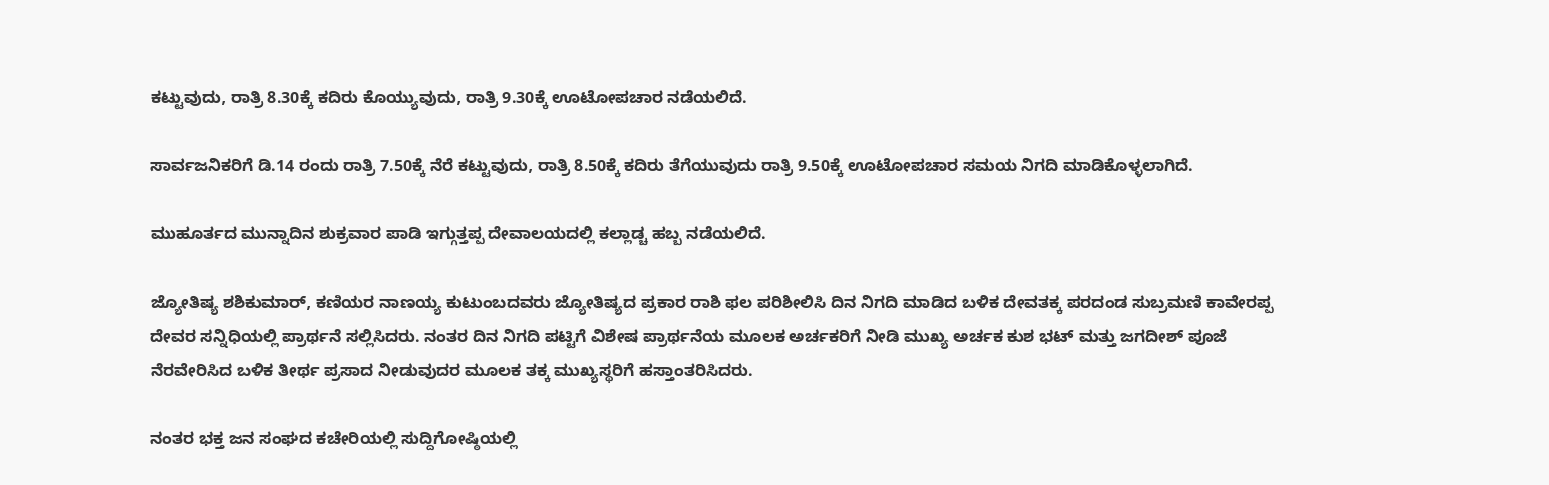ಕಟ್ಟುವುದು, ರಾತ್ರಿ 8.30ಕ್ಕೆ ಕದಿರು ಕೊಯ್ಯುವುದು, ರಾತ್ರಿ 9.30ಕ್ಕೆ ಊಟೋಪಚಾರ ನಡೆಯಲಿದೆ.

ಸಾರ್ವಜನಿಕರಿಗೆ ಡಿ.14 ರಂದು ರಾತ್ರಿ 7.50ಕ್ಕೆ ನೆರೆ ಕಟ್ಟುವುದು, ರಾತ್ರಿ 8.50ಕ್ಕೆ ಕದಿರು ತೆಗೆಯುವುದು ರಾತ್ರಿ 9.50ಕ್ಕೆ ಊಟೋಪಚಾರ ಸಮಯ ನಿಗದಿ ಮಾಡಿಕೊಳ್ಳಲಾಗಿದೆ.

ಮುಹೂರ್ತದ ಮುನ್ನಾದಿನ ಶುಕ್ರವಾರ ಪಾಡಿ ಇಗ್ಗುತ್ತಪ್ಪ ದೇವಾಲಯದಲ್ಲಿ ಕಲ್ಲಾಡ್ಚ ಹಬ್ಬ ನಡೆಯಲಿದೆ.

ಜ್ಯೋತಿಷ್ಯ ಶಶಿಕುಮಾರ್, ಕಣಿಯರ ನಾಣಯ್ಯ ಕುಟುಂಬದವರು ಜ್ಯೋತಿಷ್ಯದ ಪ್ರಕಾರ ರಾಶಿ ಫಲ ಪರಿಶೀಲಿಸಿ ದಿನ ನಿಗದಿ ಮಾಡಿದ ಬಳಿಕ ದೇವತಕ್ಕ ಪರದಂಡ ಸುಬ್ರಮಣಿ ಕಾವೇರಪ್ಪ ದೇವರ ಸನ್ನಿಧಿಯಲ್ಲಿ ಪ್ರಾರ್ಥನೆ ಸಲ್ಲಿಸಿದರು. ನಂತರ ದಿನ ನಿಗದಿ ಪಟ್ಟಿಗೆ ವಿಶೇಷ ಪ್ರಾರ್ಥನೆಯ ಮೂಲಕ ಅರ್ಚಕರಿಗೆ ನೀಡಿ ಮುಖ್ಯ ಅರ್ಚಕ ಕುಶ ಭಟ್ ಮತ್ತು ಜಗದೀಶ್ ಪೂಜೆ ನೆರವೇರಿಸಿದ ಬಳಿಕ ತೀರ್ಥ ಪ್ರಸಾದ ನೀಡುವುದರ ಮೂಲಕ ತಕ್ಕ ಮುಖ್ಯಸ್ಥರಿಗೆ ಹಸ್ತಾಂತರಿಸಿದರು.

ನಂತರ ಭಕ್ತ ಜನ ಸಂಘದ ಕಚೇರಿಯಲ್ಲಿ ಸುದ್ದಿಗೋಷ್ಠಿಯಲ್ಲಿ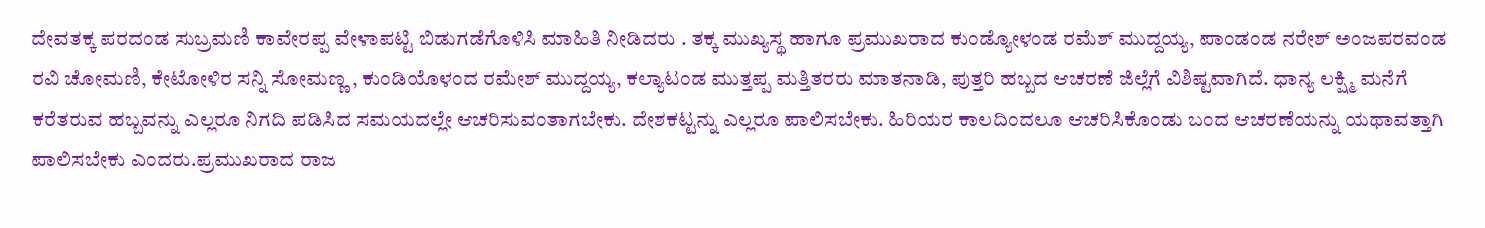ದೇವತಕ್ಕ ಪರದಂಡ ಸುಬ್ರಮಣಿ ಕಾವೇರಪ್ಪ ವೇಳಾಪಟ್ಟಿ ಬಿಡುಗಡೆಗೊಳಿಸಿ ಮಾಹಿತಿ ನೀಡಿದರು . ತಕ್ಕ ಮುಖ್ಯಸ್ಥ ಹಾಗೂ ಪ್ರಮುಖರಾದ ಕುಂಡ್ಯೋಳಂಡ ರಮೆಶ್ ಮುದ್ದಯ್ಯ, ಪಾಂಡಂಡ ನರೇಶ್ ಅಂಜಪರವಂಡ ರವಿ ಚೋಮಣಿ, ಕೇಟೋಳಿರ ಸನ್ನಿ ಸೋಮಣ್ಣ , ಕುಂಡಿಯೊಳಂದ ರಮೇಶ್ ಮುದ್ದಯ್ಯ, ಕಲ್ಯಾಟಂಡ ಮುತ್ತಪ್ಪ ಮತ್ತಿತರರು ಮಾತನಾಡಿ, ಪುತ್ತರಿ ಹಬ್ಬದ ಆಚರಣೆ ಜಿಲ್ಲೆಗೆ ವಿಶಿಷ್ಟವಾಗಿದೆ. ಧಾನ್ಯ ಲಕ್ಷ್ಮಿ ಮನೆಗೆ ಕರೆತರುವ ಹಬ್ಬವನ್ನು ಎಲ್ಲರೂ ನಿಗದಿ ಪಡಿಸಿದ ಸಮಯದಲ್ಲೇ ಆಚರಿಸುವಂತಾಗಬೇಕು. ದೇಶಕಟ್ಟನ್ನು ಎಲ್ಲರೂ ಪಾಲಿಸಬೇಕು. ಹಿರಿಯರ ಕಾಲದಿಂದಲೂ ಆಚರಿಸಿಕೊಂಡು ಬಂದ ಆಚರಣೆಯನ್ನು ಯಥಾವತ್ತಾಗಿ ಪಾಲಿಸಬೇಕು ಎಂದರು.ಪ್ರಮುಖರಾದ ರಾಜ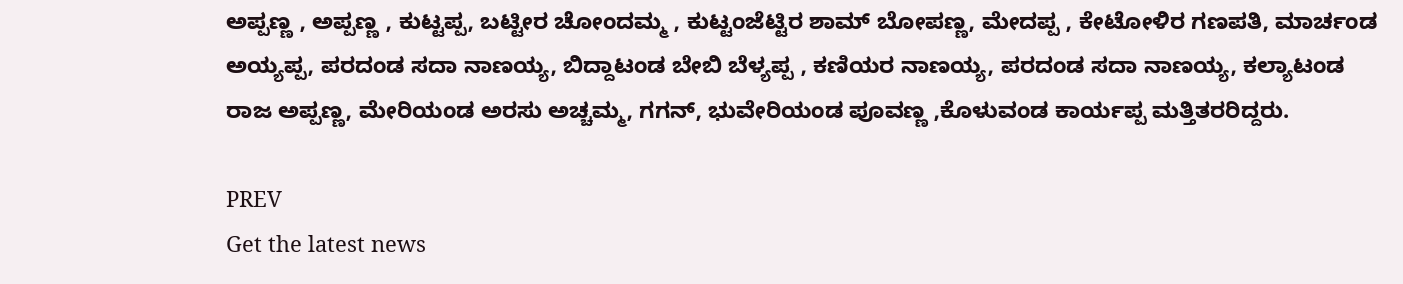ಅಪ್ಪಣ್ಣ , ಅಪ್ಪಣ್ಣ , ಕುಟ್ಟಪ್ಪ, ಬಟ್ಟೀರ ಚೋಂದಮ್ಮ , ಕುಟ್ಟಂಜೆಟ್ಟಿರ ಶಾಮ್ ಬೋಪಣ್ಣ, ಮೇದಪ್ಪ , ಕೇಟೋಳಿರ ಗಣಪತಿ, ಮಾರ್ಚಂಡ ಅಯ್ಯಪ್ಪ, ಪರದಂಡ ಸದಾ ನಾಣಯ್ಯ, ಬಿದ್ದಾಟಂಡ ಬೇಬಿ ಬೆಳ್ಯಪ್ಪ , ಕಣಿಯರ ನಾಣಯ್ಯ, ಪರದಂಡ ಸದಾ ನಾಣಯ್ಯ, ಕಲ್ಯಾಟಂಡ ರಾಜ ಅಪ್ಪಣ್ಣ, ಮೇರಿಯಂಡ ಅರಸು ಅಚ್ಚಮ್ಮ, ಗಗನ್, ಭುವೇರಿಯಂಡ ಪೂವಣ್ಣ ,ಕೊಳುವಂಡ ಕಾರ್ಯಪ್ಪ ಮತ್ತಿತರರಿದ್ದರು.

PREV
Get the latest news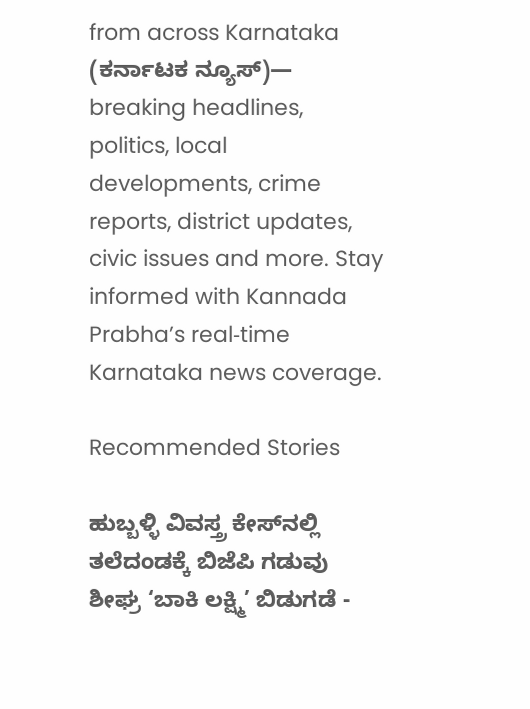from across Karnataka (ಕರ್ನಾಟಕ ನ್ಯೂಸ್)— breaking headlines, politics, local developments, crime reports, district updates, civic issues and more. Stay informed with Kannada Prabha’s real‑time Karnataka news coverage.

Recommended Stories

ಹುಬ್ಬಳ್ಳಿ ವಿವಸ್ತ್ರ ಕೇಸ್‌ನಲ್ಲಿ ತಲೆದಂಡಕ್ಕೆ ಬಿಜೆಪಿ ಗಡುವು
ಶೀಘ್ರ ‘ಬಾಕಿ ಲಕ್ಷ್ಮಿ’ ಬಿಡುಗಡೆ -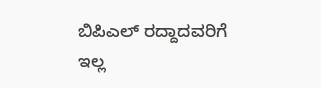ಬಿಪಿಎಲ್‌ ರದ್ದಾದವರಿಗೆ ಇಲ್ಲ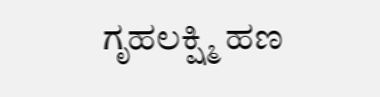ಗೃಹಲಕ್ಷ್ಮಿ ಹಣ